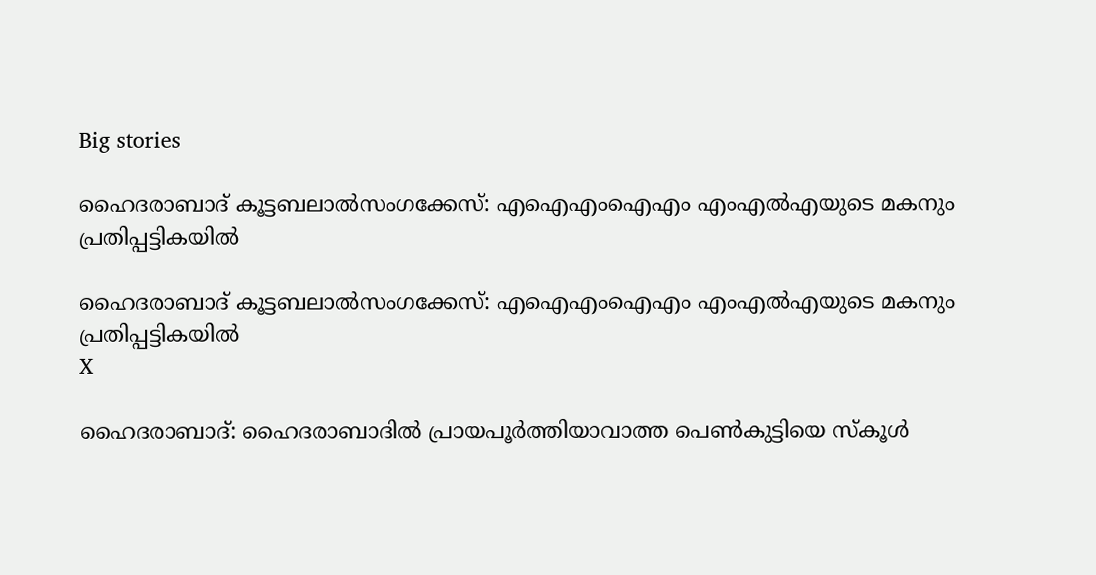Big stories

ഹൈദരാബാദ് കൂട്ടബലാല്‍സംഗക്കേസ്: എഐഎംഐഎം എംഎല്‍എയുടെ മകനും പ്രതിപ്പട്ടികയില്‍

ഹൈദരാബാദ് കൂട്ടബലാല്‍സംഗക്കേസ്: എഐഎംഐഎം എംഎല്‍എയുടെ മകനും പ്രതിപ്പട്ടികയില്‍
X

ഹൈദരാബാദ്: ഹൈദരാബാദില്‍ പ്രായപൂര്‍ത്തിയാവാത്ത പെണ്‍കുട്ടിയെ സ്‌കൂള്‍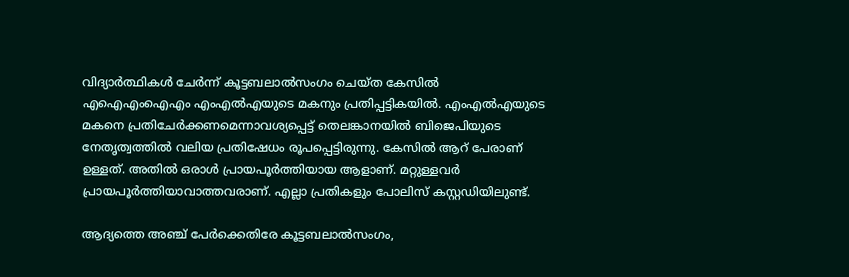വിദ്യാര്‍ത്ഥികള്‍ ചേര്‍ന്ന് കൂട്ടബലാല്‍സംഗം ചെയ്ത കേസില്‍ എഐഎംഐഎം എംഎല്‍എയുടെ മകനും പ്രതിപ്പട്ടികയില്‍. എംഎല്‍എയുടെ മകനെ പ്രതിചേര്‍ക്കണമെന്നാവശ്യപ്പെട്ട് തെലങ്കാനയില്‍ ബിജെപിയുടെ നേതൃത്വത്തില്‍ വലിയ പ്രതിഷേധം രൂപപ്പെട്ടിരുന്നു. കേസില്‍ ആറ് പേരാണ് ഉള്ളത്. അതില്‍ ഒരാള്‍ പ്രായപൂര്‍ത്തിയായ ആളാണ്. മറ്റുള്ളവര്‍ പ്രായപൂര്‍ത്തിയാവാത്തവരാണ്. എല്ലാ പ്രതികളും പോലിസ് കസ്റ്റഡിയിലുണ്ട്.

ആദ്യത്തെ അഞ്ച് പേര്‍ക്കെതിരേ കൂട്ടബലാല്‍സംഗം,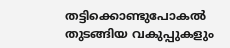തട്ടിക്കൊണ്ടുപോകല്‍ തുടങ്ങിയ വകുപ്പുകളും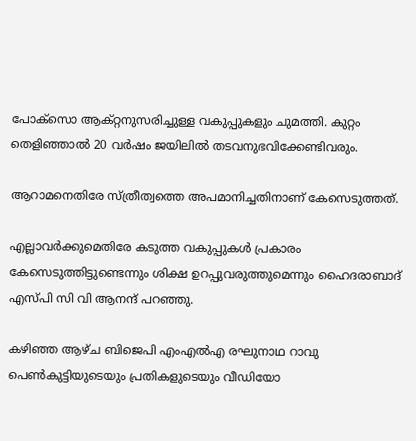പോക്‌സൊ ആക്റ്റനുസരിച്ചുള്ള വകുപ്പുകളും ചുമത്തി. കുറ്റം തെളിഞ്ഞാല്‍ 20 വര്‍ഷം ജയിലില്‍ തടവനുഭവിക്കേണ്ടിവരും.

ആറാമനെതിരേ സ്ത്രീത്വത്തെ അപമാനിച്ചതിനാണ് കേസെടുത്തത്.

എല്ലാവര്‍ക്കുമെതിരേ കടുത്ത വകുപ്പുകള്‍ പ്രകാരം കേസെടുത്തിട്ടുണ്ടെന്നും ശിക്ഷ ഉറപ്പുവരുത്തുമെന്നും ഹൈദരാബാദ് എസ്പി സി വി ആനന്ദ് പറഞ്ഞു.

കഴിഞ്ഞ ആഴ്ച ബിജെപി എംഎല്‍എ രഘുനാഥ റാവു പെണ്‍കുട്ടിയുടെയും പ്രതികളുടെയും വീഡിയോ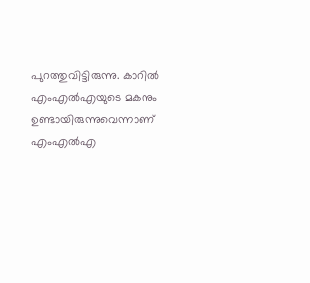പുറത്തുവിട്ടിരുന്നു. കാറില്‍ എംഎല്‍എയുടെ മകനും ഉണ്ടായിരുന്നുവെന്നാണ് എംഎല്‍എ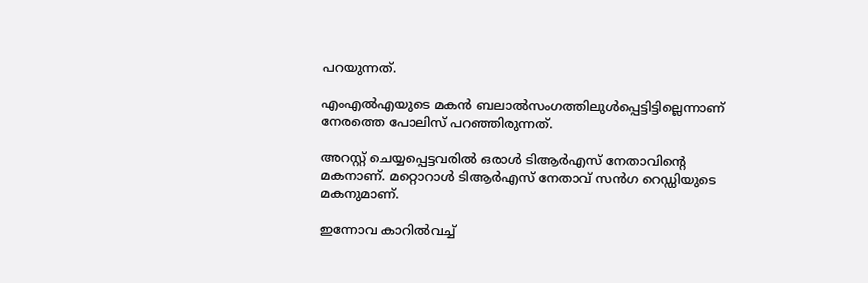പറയുന്നത്.

എംഎല്‍എയുടെ മകന്‍ ബലാല്‍സംഗത്തിലുള്‍പ്പെട്ടിട്ടില്ലെന്നാണ് നേരത്തെ പോലിസ് പറഞ്ഞിരുന്നത്.

അറസ്റ്റ് ചെയ്യപ്പെട്ടവരില്‍ ഒരാള്‍ ടിആര്‍എസ് നേതാവിന്റെ മകനാണ്. മറ്റൊറാള്‍ ടിആര്‍എസ് നേതാവ് സന്‍ഗ റെഡ്ഡിയുടെ മകനുമാണ്.

ഇന്നോവ കാറില്‍വച്ച്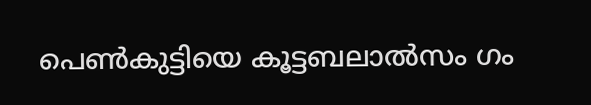പെണ്‍കുട്ടിയെ കൂട്ടബലാല്‍സം ഗം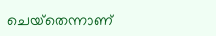ചെയ്‌തെന്നാണ്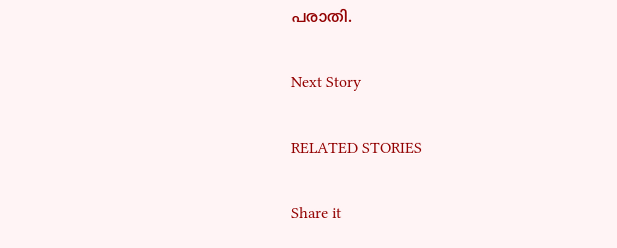പരാതി.

Next Story

RELATED STORIES

Share it